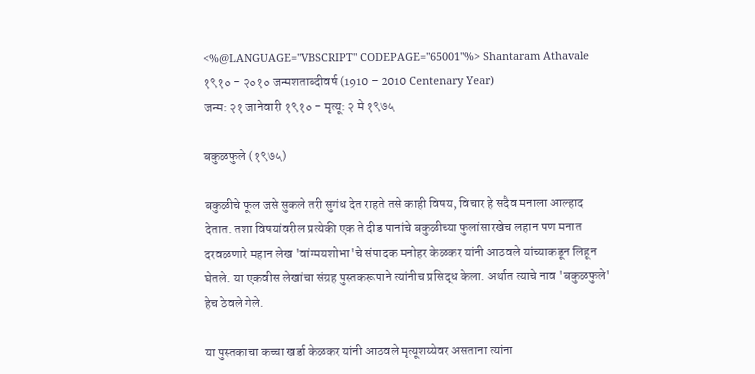<%@LANGUAGE="VBSCRIPT" CODEPAGE="65001"%> Shantaram Athavale
१९१० - २०१० जन्मशताब्दीवर्ष (1910 – 2010 Centenary Year)
जन्म: २१ जानेवारी १९१० - मृत्यू: २ मे १९७५

बकुळफुले (१९७५)

बकुळीचे फूल जसे सुकले तरी सुगंध देत राहते तसे काही विषय, विचार हे सदैव मनाला आल्हाद देतात. तशा विषयांवरील प्रत्येकी एक ते दीड पानांचे बकुळीच्या फुलांसारखेच लहान पण मनात दरवळणारे महान लेख 'वांग्मयशोभा'चे संपादक मनोहर केळकर यांनी आठवले यांच्याकडून लिहून घेतले. या एकवीस लेखांचा संग्रह पुस्तकरूपाने त्यांनीच प्रसिद्ध केला. अर्थात त्याचे नाव 'बकुळफुले' हेच ठेवले गेले.

या पुस्तकाचा कच्चा खर्डा केळकर यांनी आठवले मृत्यूशय्येवर असताना त्यांना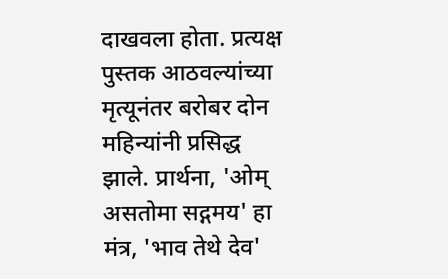दाखवला होता. प्रत्यक्ष पुस्तक आठवल्यांच्या मृत्यूनंतर बरोबर दोन महिन्यांनी प्रसिद्ध झाले. प्रार्थना, 'ओम् असतोमा सद्गमय' हा मंत्र, 'भाव तेथे देव'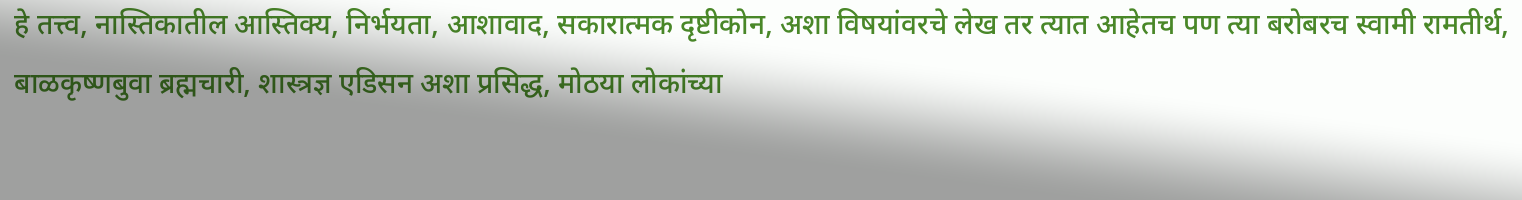हे तत्त्व, नास्तिकातील आस्तिक्य, निर्भयता, आशावाद, सकारात्मक दृष्टीकोन, अशा विषयांवरचे लेख तर त्यात आहेतच पण त्या बरोबरच स्वामी रामतीर्थ, बाळकृष्णबुवा ब्रह्मचारी, शास्त्रज्ञ एडिसन अशा प्रसिद्ध, मोठया लोकांच्या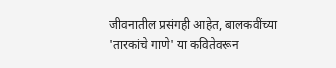जीवनातील प्रसंगही आहेत, बालकवींच्या 'तारकांचे गाणे' या कवितेवरून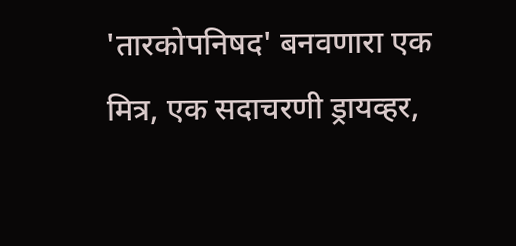'तारकोपनिषद' बनवणारा एक मित्र, एक सदाचरणी ड्रायव्हर,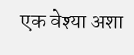एक वेश्या अशा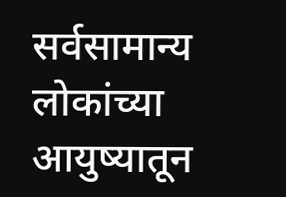सर्वसामान्य लोकांच्या आयुष्यातून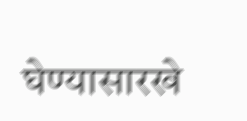घेण्यासारखे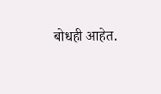बोधही आहेत.